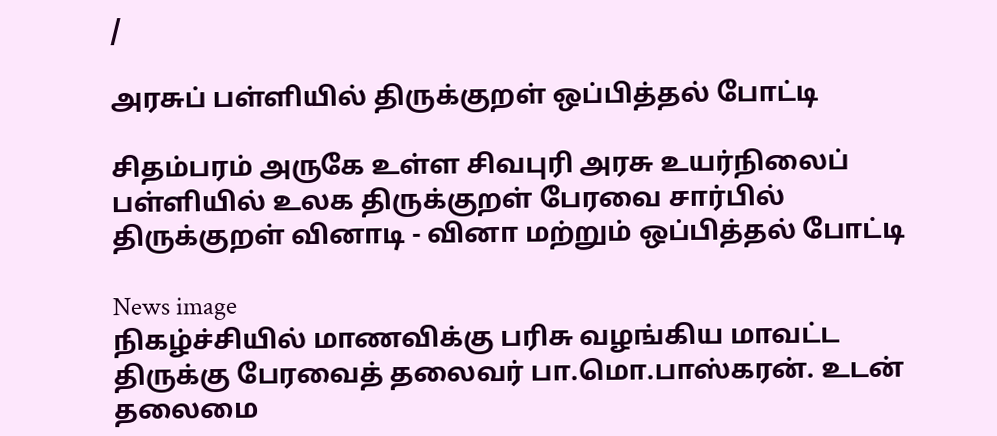/

அரசுப் பள்ளியில் திருக்குறள் ஒப்பித்தல் போட்டி

சிதம்பரம் அருகே உள்ள சிவபுரி அரசு உயர்நிலைப் பள்ளியில் உலக திருக்குறள் பேரவை சார்பில் திருக்குறள் வினாடி - வினா மற்றும் ஒப்பித்தல் போட்டி

News image
நிகழ்ச்சியில் மாணவிக்கு பரிசு வழங்கிய மாவட்ட திருக்கு பேரவைத் தலைவர் பா.மொ.பாஸ்கரன். உடன் தலைமை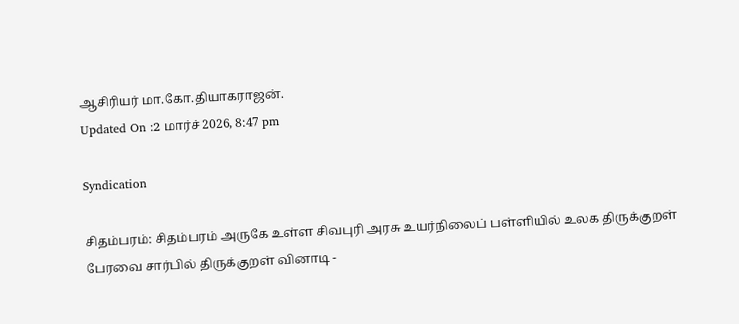ஆசிரியர் மா.கோ.தியாகராஜன்.
Updated On :2 மார்ச் 2026, 8:47 pm

Syndication

சிதம்பரம்: சிதம்பரம் அருகே உள்ள சிவபுரி அரசு உயர்நிலைப் பள்ளியில் உலக திருக்குறள் பேரவை சார்பில் திருக்குறள் வினாடி -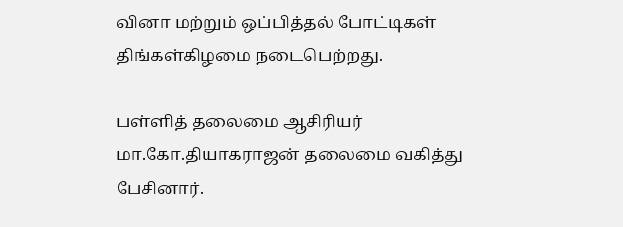வினா மற்றும் ஒப்பித்தல் போட்டிகள் திங்கள்கிழமை நடைபெற்றது.

பள்ளித் தலைமை ஆசிரியர் மா.கோ.தியாகராஜன் தலைமை வகித்து பேசினார்.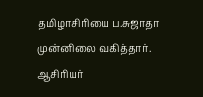தமிழாசிரியை ப.சுஜாதா முன்னிலை வகித்தார். ஆசிரியர்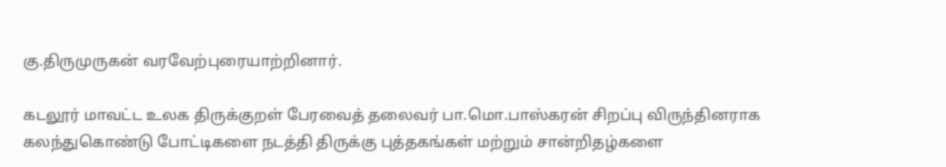கு.திருமுருகன் வரவேற்புரையாற்றினார்.

கடலூர் மாவட்ட உலக திருக்குறள் பேரவைத் தலைவர் பா.மொ.பாஸ்கரன் சிறப்பு விருந்தினராக கலந்துகொண்டு போட்டிகளை நடத்தி திருக்கு புத்தகங்கள் மற்றும் சான்றிதழ்களை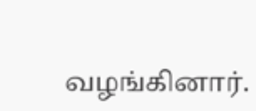வழங்கினார்.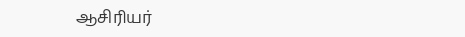ஆசிரியர்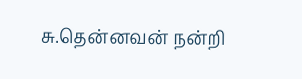சு.தென்னவன் நன்றி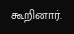கூறினார்.